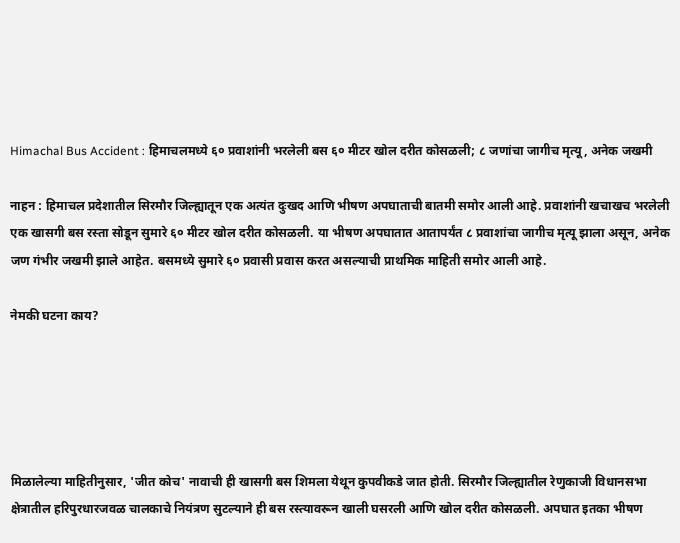Himachal Bus Accident : हिमाचलमध्ये ६० प्रवाशांनी भरलेली बस ६० मीटर खोल दरीत कोसळली; ८ जणांचा जागीच मृत्यू, अनेक जखमी

नाहन : हिमाचल प्रदेशातील सिरमौर जिल्ह्यातून एक अत्यंत दुःखद आणि भीषण अपघाताची बातमी समोर आली आहे. प्रवाशांनी खचाखच भरलेली एक खासगी बस रस्ता सोडून सुमारे ६० मीटर खोल दरीत कोसळली. या भीषण अपघातात आतापर्यंत ८ प्रवाशांचा जागीच मृत्यू झाला असून, अनेक जण गंभीर जखमी झाले आहेत. बसमध्ये सुमारे ६० प्रवासी प्रवास करत असल्याची प्राथमिक माहिती समोर आली आहे.

नेमकी घटना काय?





मिळालेल्या माहितीनुसार, 'जीत कोच' नावाची ही खासगी बस शिमला येथून कुपवीकडे जात होती. सिरमौर जिल्ह्यातील रेणुकाजी विधानसभा क्षेत्रातील हरिपुरधारजवळ चालकाचे नियंत्रण सुटल्याने ही बस रस्त्यावरून खाली घसरली आणि खोल दरीत कोसळली. अपघात इतका भीषण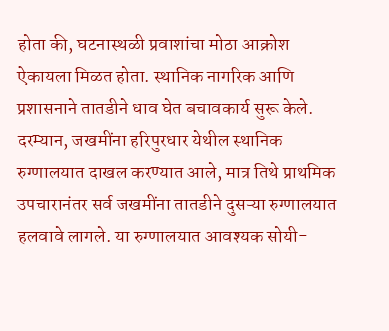होता की, घटनास्थळी प्रवाशांचा मोठा आक्रोश ऐकायला मिळत होता. स्थानिक नागरिक आणि प्रशासनाने तातडीने धाव घेत बचावकार्य सुरू केले. दरम्यान, जखमींना हरिपुरधार येथील स्थानिक रुग्णालयात दाखल करण्यात आले, मात्र तिथे प्राथमिक उपचारानंतर सर्व जखमींना तातडीने दुसऱ्या रुग्णालयात हलवावे लागले. या रुग्णालयात आवश्यक सोयी-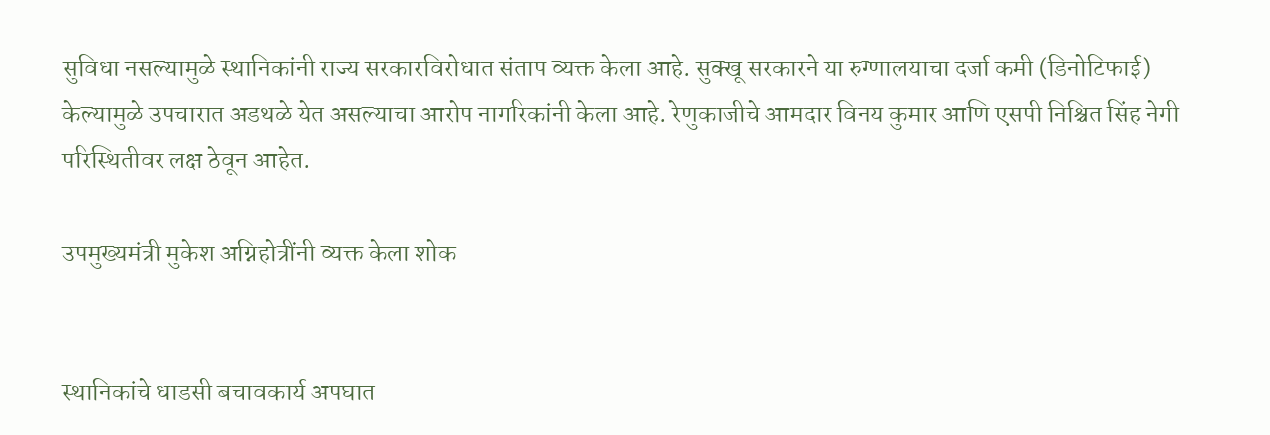सुविधा नसल्यामुळे स्थानिकांनी राज्य सरकारविरोधात संताप व्यक्त केला आहे. सुक्खू सरकारने या रुग्णालयाचा दर्जा कमी (डिनोटिफाई) केल्यामुळे उपचारात अडथळे येत असल्याचा आरोप नागरिकांनी केला आहे. रेणुकाजीचे आमदार विनय कुमार आणि एसपी निश्चित सिंह नेगी परिस्थितीवर लक्ष ठेवून आहेत.

उपमुख्यमंत्री मुकेश अग्निहोत्रींनी व्यक्त केला शोक


स्थानिकांचे धाडसी बचावकार्य अपघात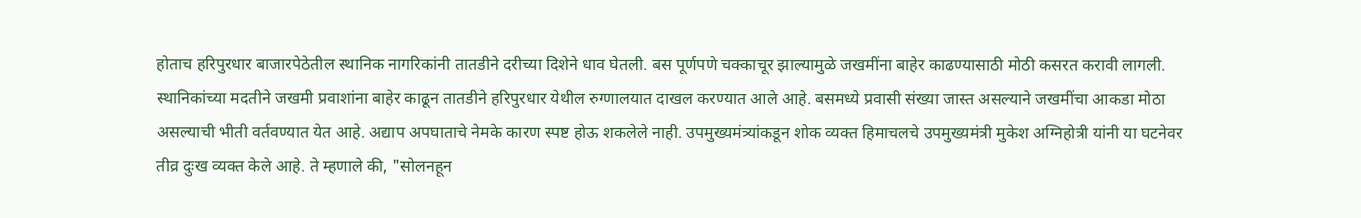होताच हरिपुरधार बाजारपेठेतील स्थानिक नागरिकांनी तातडीने दरीच्या दिशेने धाव घेतली. बस पूर्णपणे चक्काचूर झाल्यामुळे जखमींना बाहेर काढण्यासाठी मोठी कसरत करावी लागली. स्थानिकांच्या मदतीने जखमी प्रवाशांना बाहेर काढून तातडीने हरिपुरधार येथील रुग्णालयात दाखल करण्यात आले आहे. बसमध्ये प्रवासी संख्या जास्त असल्याने जखमींचा आकडा मोठा असल्याची भीती वर्तवण्यात येत आहे. अद्याप अपघाताचे नेमके कारण स्पष्ट होऊ शकलेले नाही. उपमुख्यमंत्र्यांकडून शोक व्यक्त हिमाचलचे उपमुख्यमंत्री मुकेश अग्निहोत्री यांनी या घटनेवर तीव्र दुःख व्यक्त केले आहे. ते म्हणाले की, "सोलनहून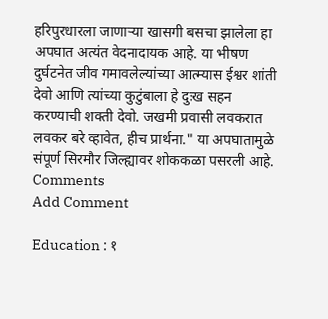हरिपुरधारला जाणाऱ्या खासगी बसचा झालेला हा अपघात अत्यंत वेदनादायक आहे. या भीषण दुर्घटनेत जीव गमावलेल्यांच्या आत्म्यास ईश्वर शांती देवो आणि त्यांच्या कुटुंबाला हे दुःख सहन करण्याची शक्ती देवो. जखमी प्रवासी लवकरात लवकर बरे व्हावेत, हीच प्रार्थना." या अपघातामुळे संपूर्ण सिरमौर जिल्ह्यावर शोककळा पसरली आहे.
Comments
Add Comment

Education : १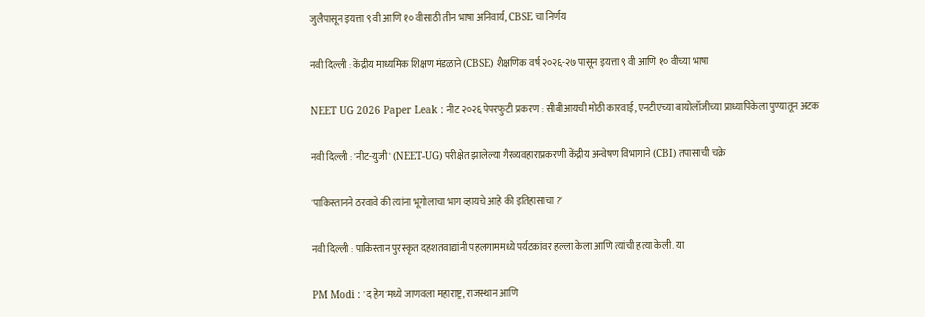जुलैपासून इयत्ता ९ वी आणि १० वीसाठी तीन भाषा अनिवार्य, CBSE चा निर्णय

नवी दिल्ली : केंद्रीय माध्यमिक शिक्षण मंडळाने (CBSE) शैक्षणिक वर्ष २०२६-२७ पासून इयत्ता ९ वी आणि १० वीच्या भाषा

NEET UG 2026 Paper Leak : नीट २०२६ पेपरफुटी प्रकरण : सीबीआयची मोठी कारवाई, एनटीएच्या बायोलॉजीच्या प्राध्यापिकेला पुण्यातून अटक

नवी दिल्ली : 'नीट-युजी' (NEET-UG) परीक्षेत झालेल्या गैरव्यवहाराप्रकरणी केंद्रीय अन्वेषण विभागाने (CBI) तपासाची चक्रे

'पाकिस्तानने ठरवावे की त्यांना भूगोलाचा भाग व्हायचे आहे की इतिहासाचा ?'

नवी दिल्ली : पाकिस्तान पुरस्कृत दहशतवाद्यांनी पहलगाममध्ये पर्यटकांवर हल्ला केला आणि त्यांची हत्या केली. या

PM Modi : 'द हेग'मध्ये जाणवला महाराष्ट्र, राजस्थान आणि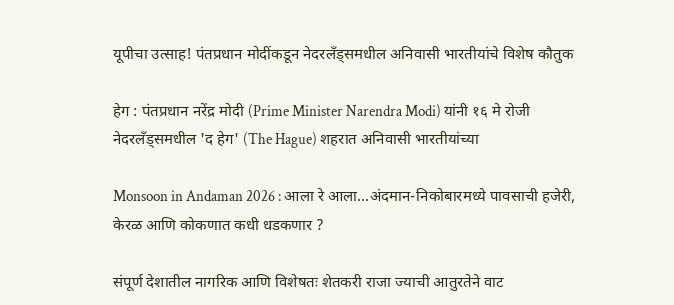यूपीचा उत्साह! पंतप्रधान मोदींकडून नेदरलँड्समधील अनिवासी भारतीयांचे विशेष कौतुक

हेग : पंतप्रधान नरेंद्र मोदी (Prime Minister Narendra Modi) यांनी १६ मे रोजी नेदरलँड्समधील 'द हेग' (The Hague) शहरात अनिवासी भारतीयांच्या

Monsoon in Andaman 2026 : आला रे आला...अंदमान-निकोबारमध्ये पावसाची हजेरी, केरळ आणि कोकणात कधी धडकणार ?

संपूर्ण देशातील नागरिक आणि विशेषतः शेतकरी राजा ज्याची आतुरतेने वाट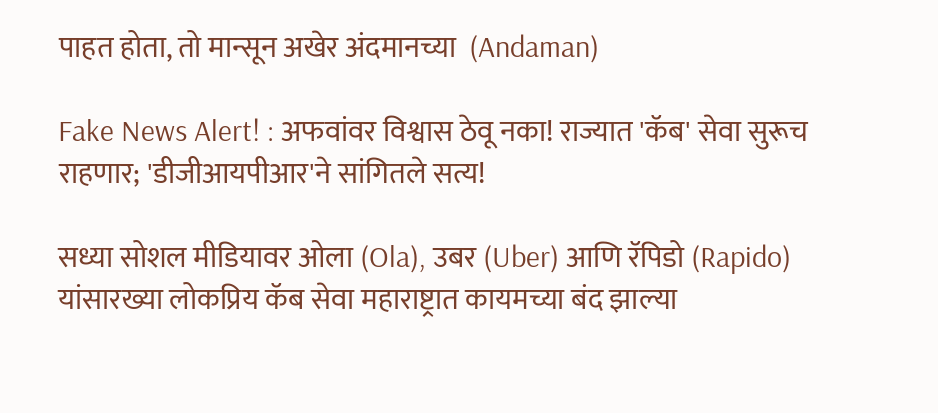पाहत होता, तो मान्सून अखेर अंदमानच्या  (Andaman)

Fake News Alert! : अफवांवर विश्वास ठेवू नका! राज्यात 'कॅब' सेवा सुरूच राहणार; 'डीजीआयपीआर'ने सांगितले सत्य!

सध्या सोशल मीडियावर ओला (Ola), उबर (Uber) आणि रॅपिडो (Rapido) यांसारख्या लोकप्रिय कॅब सेवा महाराष्ट्रात कायमच्या बंद झाल्या